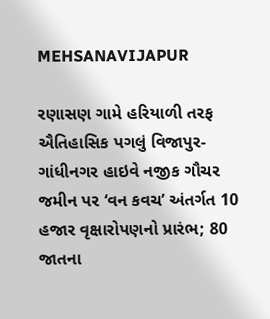MEHSANAVIJAPUR

રણાસણ ગામે હરિયાળી તરફ ઐતિહાસિક પગલું વિજાપુર-ગાંધીનગર હાઇવે નજીક ગૌચર જમીન પર ‘વન કવચ’ અંતર્ગત 10 હજાર વૃક્ષારોપણનો પ્રારંભ; 80 જાતના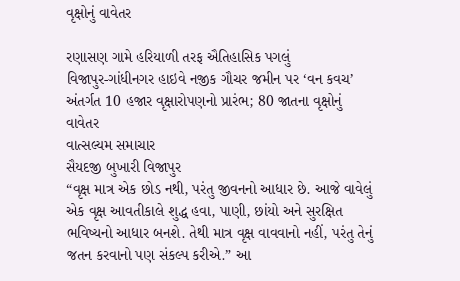વૃક્ષોનું વાવેતર

રણાસણ ગામે હરિયાળી તરફ ઐતિહાસિક પગલું
વિજાપુર-ગાંધીનગર હાઇવે નજીક ગૌચર જમીન પર ‘વન કવચ’ અંતર્ગત 10 હજાર વૃક્ષારોપણનો પ્રારંભ; 80 જાતના વૃક્ષોનું વાવેતર
વાત્સલ્યમ સમાચાર
સૈયદજી બુખારી વિજાપુર
“વૃક્ષ માત્ર એક છોડ નથી, પરંતુ જીવનનો આધાર છે. આજે વાવેલું એક વૃક્ષ આવતીકાલે શુદ્ધ હવા, પાણી, છાંયો અને સુરક્ષિત ભવિષ્યનો આધાર બનશે. તેથી માત્ર વૃક્ષ વાવવાનો નહીં, પરંતુ તેનું જતન કરવાનો પણ સંકલ્પ કરીએ.” આ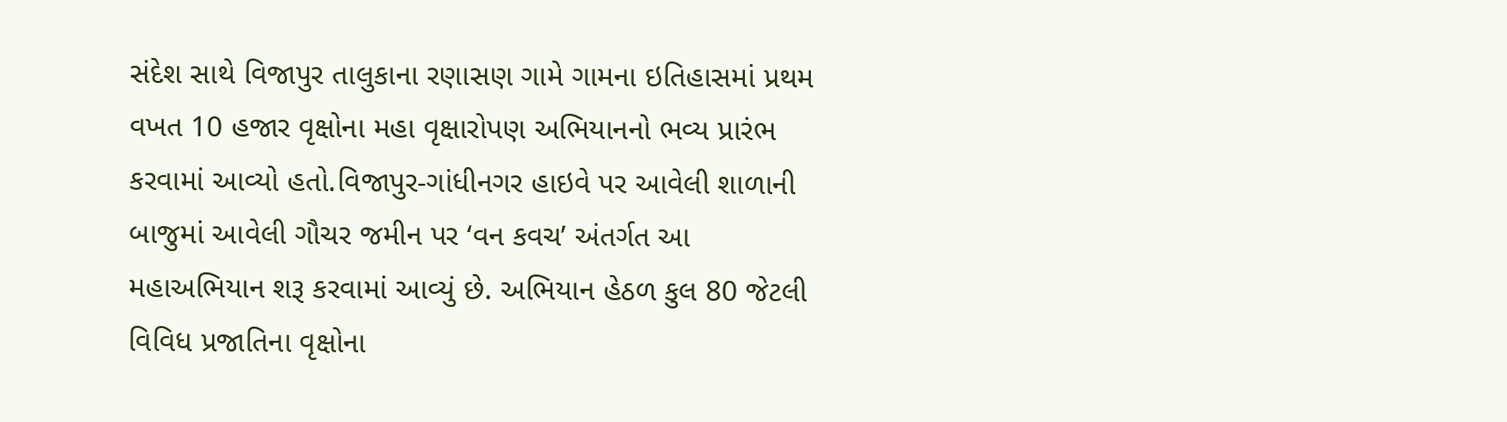સંદેશ સાથે વિજાપુર તાલુકાના રણાસણ ગામે ગામના ઇતિહાસમાં પ્રથમ વખત 10 હજાર વૃક્ષોના મહા વૃક્ષારોપણ અભિયાનનો ભવ્ય પ્રારંભ કરવામાં આવ્યો હતો.વિજાપુર-ગાંધીનગર હાઇવે પર આવેલી શાળાની બાજુમાં આવેલી ગૌચર જમીન પર ‘વન કવચ’ અંતર્ગત આ મહાઅભિયાન શરૂ કરવામાં આવ્યું છે. અભિયાન હેઠળ કુલ 80 જેટલી વિવિધ પ્રજાતિના વૃક્ષોના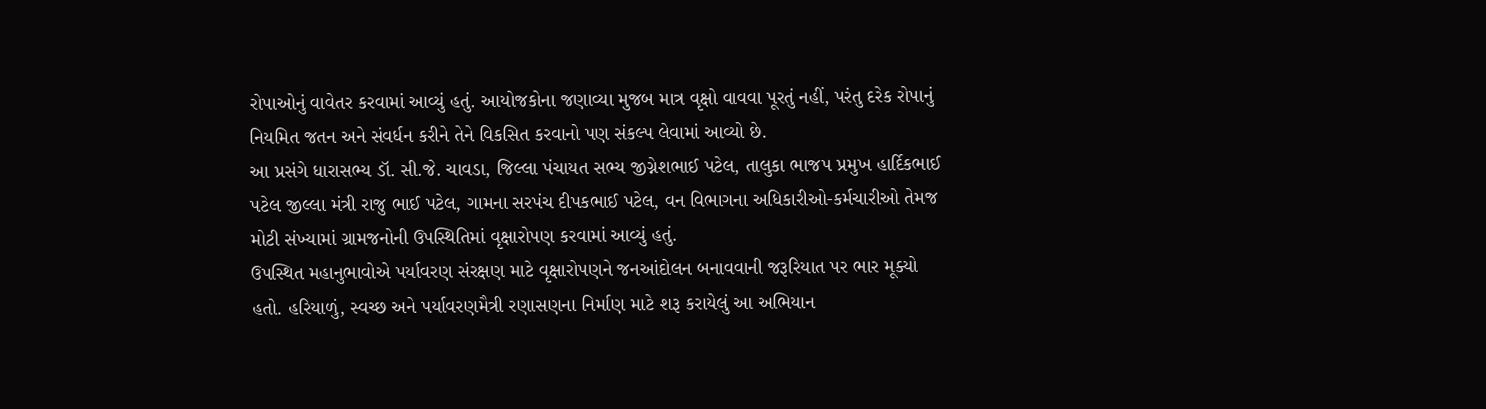રોપાઓનું વાવેતર કરવામાં આવ્યું હતું. આયોજકોના જણાવ્યા મુજબ માત્ર વૃક્ષો વાવવા પૂરતું નહીં, પરંતુ દરેક રોપાનું નિયમિત જતન અને સંવર્ધન કરીને તેને વિકસિત કરવાનો પણ સંકલ્પ લેવામાં આવ્યો છે.
આ પ્રસંગે ધારાસભ્ય ડૉ. સી.જે. ચાવડા, જિલ્લા પંચાયત સભ્ય જીગ્નેશભાઈ પટેલ, તાલુકા ભાજપ પ્રમુખ હાર્દિકભાઈ પટેલ જીલ્લા મંત્રી રાજુ ભાઈ પટેલ, ગામના સરપંચ દીપકભાઈ પટેલ, વન વિભાગના અધિકારીઓ-કર્મચારીઓ તેમજ મોટી સંખ્યામાં ગ્રામજનોની ઉપસ્થિતિમાં વૃક્ષારોપણ કરવામાં આવ્યું હતું.
ઉપસ્થિત મહાનુભાવોએ પર્યાવરણ સંરક્ષણ માટે વૃક્ષારોપણને જનઆંદોલન બનાવવાની જરૂરિયાત પર ભાર મૂક્યો હતો. હરિયાળું, સ્વચ્છ અને પર્યાવરણમૈત્રી રણાસણના નિર્માણ માટે શરૂ કરાયેલું આ અભિયાન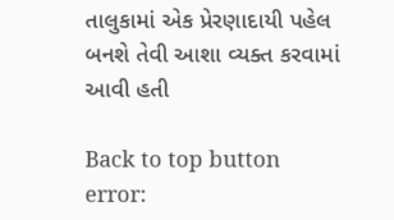તાલુકામાં એક પ્રેરણાદાયી પહેલ બનશે તેવી આશા વ્યક્ત કરવામાં આવી હતી

Back to top button
error: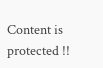Content is protected !!